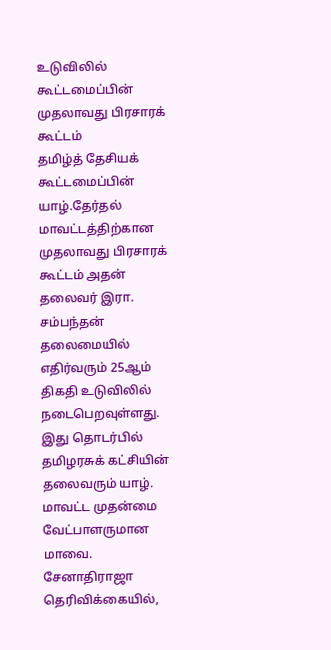உடுவிலில் கூட்டமைப்பின் முதலாவது பிரசாரக் கூட்டம்
தமிழ்த் தேசியக் கூட்டமைப்பின் யாழ்.தேர்தல் மாவட்டத்திற்கான முதலாவது பிரசாரக் கூட்டம் அதன் தலைவர் இரா. சம்பந்தன் தலைமையில் எதிர்வரும் 25ஆம் திகதி உடுவிலில் நடைபெறவுள்ளது.
இது தொடர்பில் தமிழரசுக் கட்சியின் தலைவரும் யாழ். மாவட்ட முதன்மை வேட்பாளருமான மாவை. சேனாதிராஜா தெரிவிக்கையில்,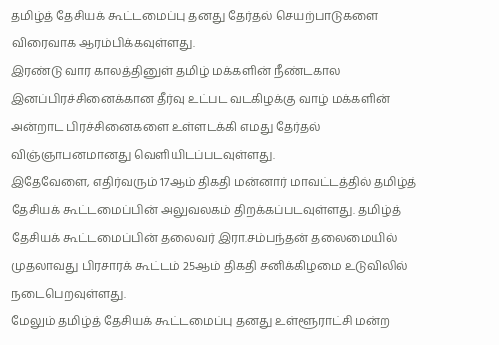தமிழ்த் தேசியக் கூட்டமைப்பு தனது தேர்தல் செயற்பாடுகளை விரைவாக ஆரம்பிக்கவுள்ளது.
இரண்டு வார காலத்தினுள் தமிழ் மக்களின் நீண்டகால இனப்பிரச்சினைக்கான தீர்வு உட்பட வடகிழக்கு வாழ் மக்களின் அன்றாட பிரச்சினைகளை உள்ளடக்கி எமது தேர்தல் விஞ்ஞாபனமானது வெளியிடப்படவுள்ளது.
இதேவேளை, எதிர்வரும் 17ஆம் திகதி மன்னார் மாவட்டத்தில் தமிழ்த் தேசியக் கூட்டமைப்பின் அலுவலகம் திறக்கப்படவுள்ளது. தமிழ்த் தேசியக் கூட்டமைப்பின் தலைவர் இரா.சம்பந்தன் தலைமையில் முதலாவது பிரசாரக் கூட்டம் 25ஆம் திகதி சனிக்கிழமை உடுவிலில் நடைபெறவுள்ளது.
மேலும் தமிழ்த் தேசியக் கூட்டமைப்பு தனது உள்ளூராட்சி மன்ற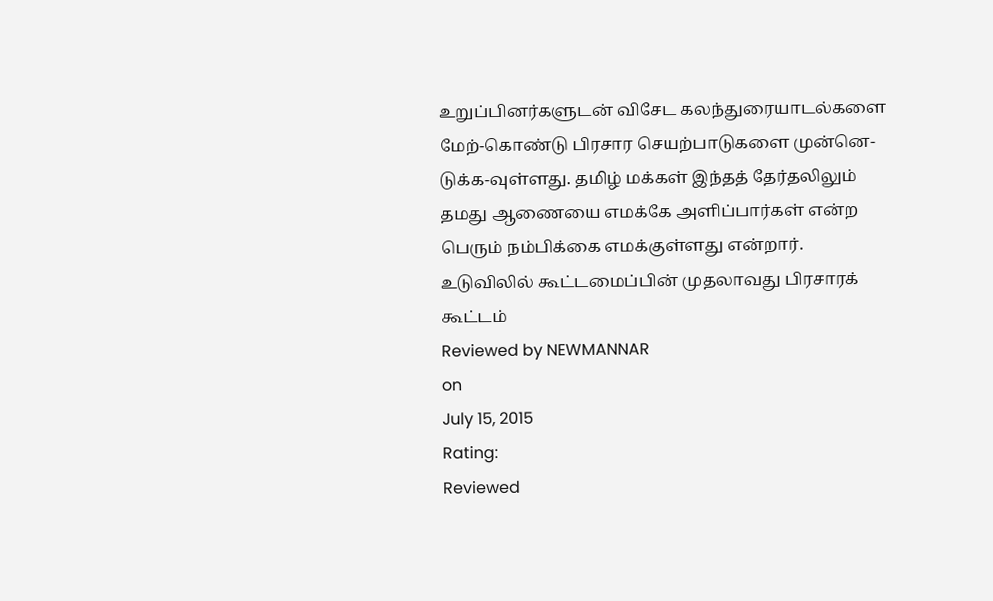உறுப்பினர்களுடன் விசேட கலந்துரையாடல்களை மேற்-கொண்டு பிரசார செயற்பாடுகளை முன்னெ-டுக்க-வுள்ளது. தமிழ் மக்கள் இந்தத் தேர்தலிலும் தமது ஆணையை எமக்கே அளிப்பார்கள் என்ற பெரும் நம்பிக்கை எமக்குள்ளது என்றார்.
உடுவிலில் கூட்டமைப்பின் முதலாவது பிரசாரக் கூட்டம்
Reviewed by NEWMANNAR
on
July 15, 2015
Rating:
Reviewed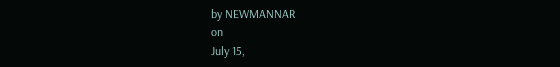by NEWMANNAR
on
July 15,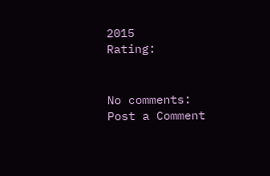2015
Rating:


No comments:
Post a Comment